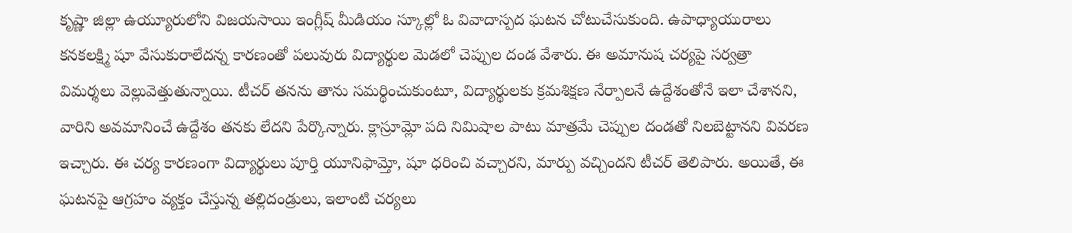కృష్ణా జిల్లా ఉయ్యూరులోని విజయసాయి ఇంగ్లీష్ మీడియం స్కూల్లో ఓ వివాదాస్పద ఘటన చోటుచేసుకుంది. ఉపాధ్యాయురాలు కనకలక్ష్మి షూ వేసుకురాలేదన్న కారణంతో పలువురు విద్యార్థుల మెడలో చెప్పుల దండ వేశారు. ఈ అమానుష చర్యపై సర్వత్రా విమర్శలు వెల్లువెత్తుతున్నాయి. టీచర్ తనను తాను సమర్థించుకుంటూ, విద్యార్థులకు క్రమశిక్షణ నేర్పాలనే ఉద్దేశంతోనే ఇలా చేశానని, వారిని అవమానించే ఉద్దేశం తనకు లేదని పేర్కొన్నారు. క్లాస్రూమ్లో పది నిమిషాల పాటు మాత్రమే చెప్పుల దండతో నిలబెట్టానని వివరణ ఇచ్చారు. ఈ చర్య కారణంగా విద్యార్థులు పూర్తి యూనిఫామ్తో, షూ ధరించి వచ్చారని, మార్పు వచ్చిందని టీచర్ తెలిపారు. అయితే, ఈ ఘటనపై ఆగ్రహం వ్యక్తం చేస్తున్న తల్లిదండ్రులు, ఇలాంటి చర్యలు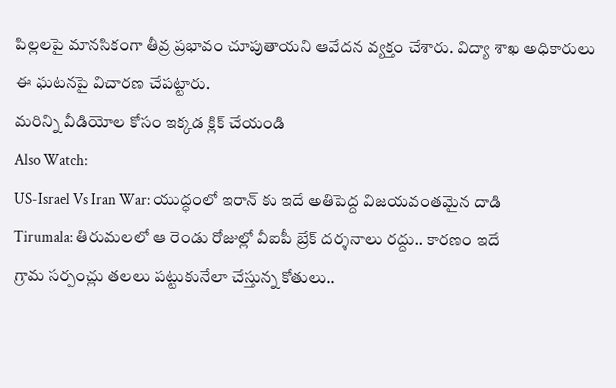పిల్లలపై మానసికంగా తీవ్ర ప్రభావం చూపుతాయని ఆవేదన వ్యక్తం చేశారు. విద్యా శాఖ అధికారులు ఈ ఘటనపై విచారణ చేపట్టారు.
మరిన్ని వీడియోల కోసం ఇక్కడ క్లిక్ చేయండి
Also Watch:
US-Israel Vs Iran War: యుద్ధంలో ఇరాన్ కు ఇదే అతిపెద్ద విజయవంతమైన దాడి
Tirumala: తిరుమలలో ఆ రెండు రోజుల్లో వీఐపీ బ్రేక్ దర్శనాలు రద్దు.. కారణం ఇదే
గ్రామ సర్పంచ్లు తలలు పట్టుకునేలా చేస్తున్న కోతులు..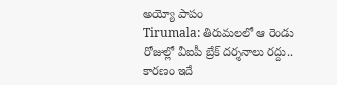అయ్యో పాపం
Tirumala: తిరుమలలో ఆ రెండు రోజుల్లో వీఐపీ బ్రేక్ దర్శనాలు రద్దు.. కారణం ఇదే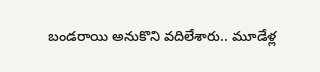బండరాయి అనుకొని వదిలేశారు.. మూడేళ్ల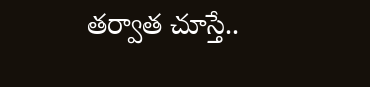తర్వాత చూస్తే..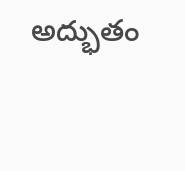అద్భుతం